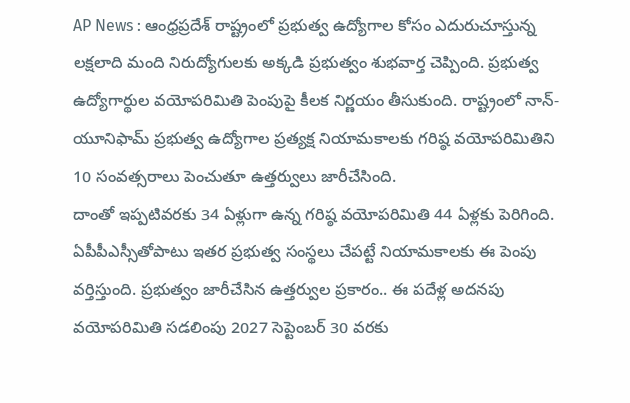AP News : ఆంధ్రప్రదేశ్ రాష్ట్రంలో ప్రభుత్వ ఉద్యోగాల కోసం ఎదురుచూస్తున్న లక్షలాది మంది నిరుద్యోగులకు అక్కడి ప్రభుత్వం శుభవార్త చెప్పింది. ప్రభుత్వ ఉద్యోగార్థుల వయోపరిమితి పెంపుపై కీలక నిర్ణయం తీసుకుంది. రాష్ట్రంలో నాన్-యూనిఫామ్ ప్రభుత్వ ఉద్యోగాల ప్రత్యక్ష నియామకాలకు గరిష్ఠ వయోపరిమితిని 10 సంవత్సరాలు పెంచుతూ ఉత్తర్వులు జారీచేసింది.
దాంతో ఇప్పటివరకు 34 ఏళ్లుగా ఉన్న గరిష్ఠ వయోపరిమితి 44 ఏళ్లకు పెరిగింది. ఏపీపీఎస్సీతోపాటు ఇతర ప్రభుత్వ సంస్థలు చేపట్టే నియామకాలకు ఈ పెంపు వర్తిస్తుంది. ప్రభుత్వం జారీచేసిన ఉత్తర్వుల ప్రకారం.. ఈ పదేళ్ల అదనపు వయోపరిమితి సడలింపు 2027 సెప్టెంబర్ 30 వరకు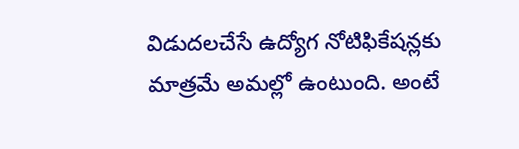విడుదలచేసే ఉద్యోగ నోటిఫికేషన్లకు మాత్రమే అమల్లో ఉంటుంది. అంటే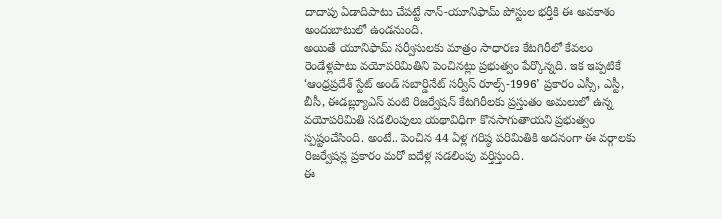దాదాపు ఏడాదిపాటు చేపట్టే నాన్-యూనిఫామ్ పోస్టుల భర్తీకి ఈ అవకాశం అందుబాటులో ఉండనుంది.
అయితే యూనిఫామ్ సర్వీసులకు మాత్రం సాధారణ కేటగిరీలో కేవలం రెండేళ్లపాటు వయోపరిమితిని పెంచినట్లు ప్రభుత్వం పేర్కొన్నది. ఇక ఇప్పటికే ‘ఆంధ్రప్రదేశ్ స్టేట్ అండ్ సబార్డినేట్ సర్వీస్ రూల్స్-1996’ ప్రకారం ఎస్సీ, ఎస్టీ, బీసీ, ఈడబ్ల్యూఎస్ వంటి రిజర్వేషన్ కేటగిరీలకు ప్రస్తుతం అమలులో ఉన్న వయోపరిమితి సడలింపులు యథావిధిగా కొనసాగుతాయని ప్రభుత్వం స్పష్టంచేసింది. అంటే.. పెంచిన 44 ఏళ్ల గరిష్ఠ పరిమితికి అదనంగా ఈ వర్గాలకు రిజర్వేషన్ల ప్రకారం మరో ఐదేళ్ల సడలింపు వర్తిస్తుంది.
ఈ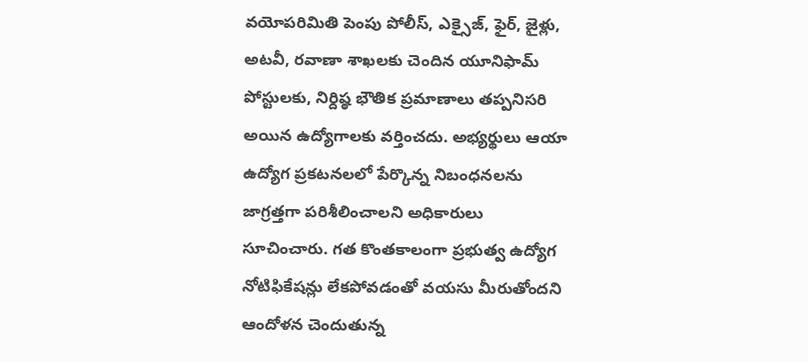వయోపరిమితి పెంపు పోలీస్, ఎక్సైజ్, ఫైర్, జైళ్లు, అటవీ, రవాణా శాఖలకు చెందిన యూనిఫామ్ పోస్టులకు, నిర్దిష్ఠ భౌతిక ప్రమాణాలు తప్పనిసరి అయిన ఉద్యోగాలకు వర్తించదు. అభ్యర్థులు ఆయా ఉద్యోగ ప్రకటనలలో పేర్కొన్న నిబంధనలను జాగ్రత్తగా పరిశీలించాలని అధికారులు సూచించారు. గత కొంతకాలంగా ప్రభుత్వ ఉద్యోగ నోటిఫికేషన్లు లేకపోవడంతో వయసు మీరుతోందని ఆందోళన చెందుతున్న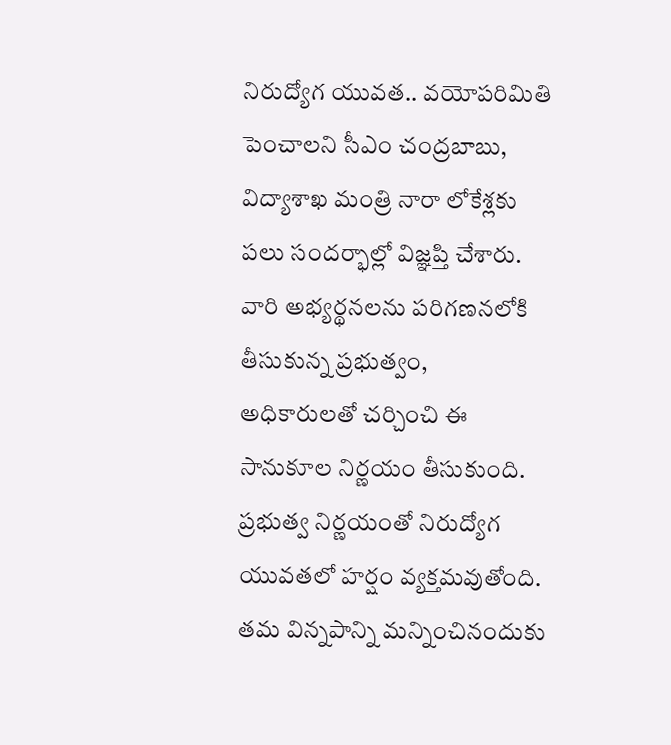నిరుద్యోగ యువత.. వయోపరిమితి పెంచాలని సీఎం చంద్రబాబు, విద్యాశాఖ మంత్రి నారా లోకేశ్లకు పలు సందర్భాల్లో విజ్ఞప్తి చేశారు.
వారి అభ్యర్థనలను పరిగణనలోకి తీసుకున్న ప్రభుత్వం, అధికారులతో చర్చించి ఈ సానుకూల నిర్ణయం తీసుకుంది. ప్రభుత్వ నిర్ణయంతో నిరుద్యోగ యువతలో హర్షం వ్యక్తమవుతోంది. తమ విన్నపాన్ని మన్నించినందుకు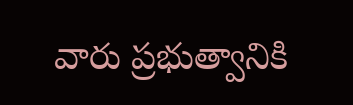వారు ప్రభుత్వానికి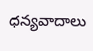ధన్యవాదాలు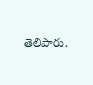తెలిపారు.